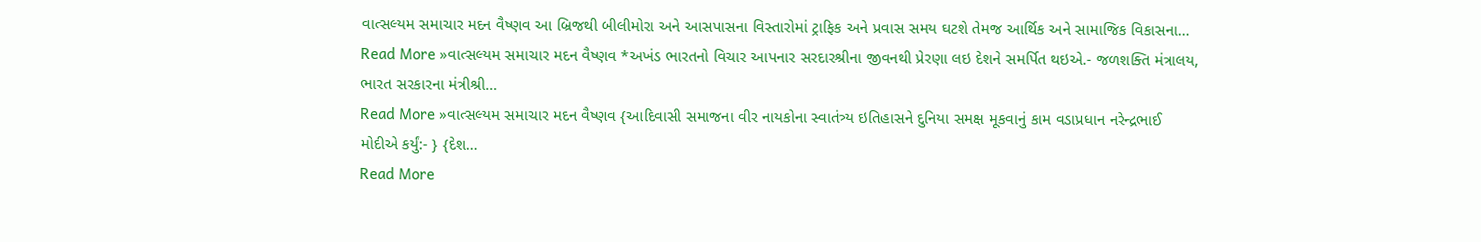વાત્સલ્યમ સમાચાર મદન વૈષ્ણવ આ બ્રિજથી બીલીમોરા અને આસપાસના વિસ્તારોમાં ટ્રાફિક અને પ્રવાસ સમય ઘટશે તેમજ આર્થિક અને સામાજિક વિકાસના…
Read More »વાત્સલ્યમ સમાચાર મદન વૈષ્ણવ *અખંડ ભારતનો વિચાર આપનાર સરદારશ્રીના જીવનથી પ્રેરણા લઇ દેશને સમર્પિત થઇએ.- જળશક્તિ મંત્રાલય, ભારત સરકારના મંત્રીશ્રી…
Read More »વાત્સલ્યમ સમાચાર મદન વૈષ્ણવ {આદિવાસી સમાજના વીર નાયકોના સ્વાતંત્ર્ય ઇતિહાસને દુનિયા સમક્ષ મૂકવાનું કામ વડાપ્રધાન નરેન્દ્રભાઈ મોદીએ કર્યું:- } {દેશ…
Read More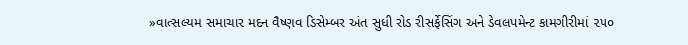»વાત્સલ્યમ સમાચાર મદન વૈષ્ણવ ડિસેમ્બર અંત સુધી રોડ રીસર્ફેસિંગ અને ડેવલપમેન્ટ કામગીરીમાં ૨૫૦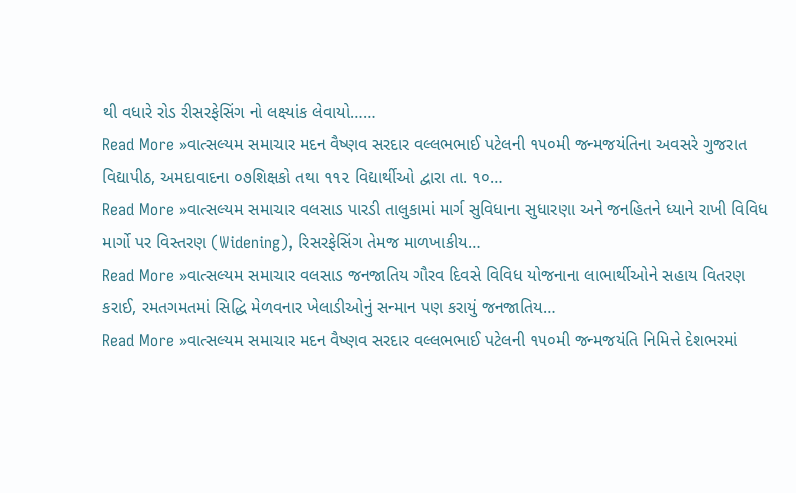થી વધારે રોડ રીસરફેસિંગ નો લક્ષ્યાંક લેવાયો……
Read More »વાત્સલ્યમ સમાચાર મદન વૈષ્ણવ સરદાર વલ્લભભાઈ પટેલની ૧૫૦મી જન્મજયંતિના અવસરે ગુજરાત વિદ્યાપીઠ, અમદાવાદના ૦૭શિક્ષકો તથા ૧૧૨ વિદ્યાર્થીઓ દ્વારા તા. ૧૦…
Read More »વાત્સલ્યમ સમાચાર વલસાડ પારડી તાલુકામાં માર્ગ સુવિધાના સુધારણા અને જનહિતને ધ્યાને રાખી વિવિધ માર્ગો પર વિસ્તરણ (Widening), રિસરફેસિંગ તેમજ માળખાકીય…
Read More »વાત્સલ્યમ સમાચાર વલસાડ જનજાતિય ગૌરવ દિવસે વિવિધ યોજનાના લાભાર્થીઓને સહાય વિતરણ કરાઈ, રમતગમતમાં સિદ્ધિ મેળવનાર ખેલાડીઓનું સન્માન પણ કરાયું જનજાતિય…
Read More »વાત્સલ્યમ સમાચાર મદન વૈષ્ણવ સરદાર વલ્લભભાઈ પટેલની ૧૫૦મી જન્મજયંતિ નિમિત્તે દેશભરમાં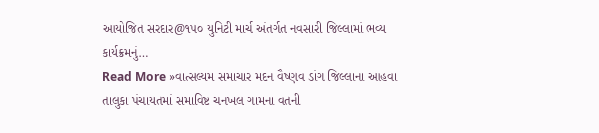આયોજિત સરદાર@૧૫૦ યુનિટી માર્ચ અંતર્ગત નવસારી જિલ્લામાં ભવ્ય કાર્યક્રમનું…
Read More »વાત્સલ્યમ સમાચાર મદન વૈષ્ણવ ડાંગ જિલ્લાના આહવા તાલુકા પંચાયતમાં સમાવિષ્ટ ચનખલ ગામના વતની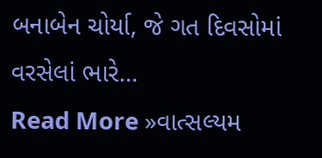બનાબેન ચોર્યા, જે ગત દિવસોમાં વરસેલાં ભારે…
Read More »વાત્સલ્યમ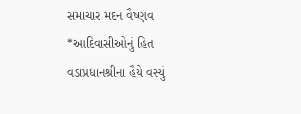સમાચાર મદન વૈષ્ણવ *આદિવાસીઓનું હિત વડાપ્રધાનશ્રીના હૈયે વસ્યું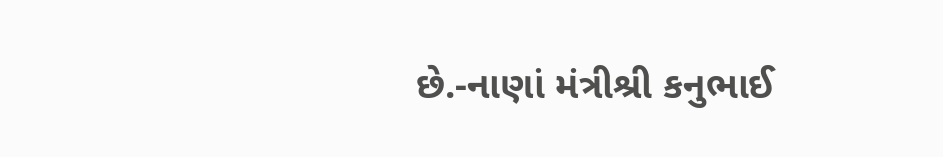છે.-નાણાં મંત્રીશ્રી કનુભાઈ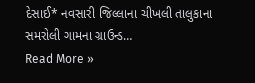દેસાઈ* નવસારી જિલ્લાના ચીખલી તાલુકાના સમરોલી ગામના ગ્રાઉન્ડ…
Read More »